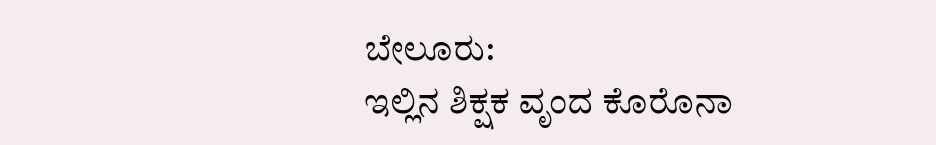ಬೇಲೂರು:
ಇಲ್ಲಿನ ಶಿಕ್ಷಕ ವೃಂದ ಕೊರೊನಾ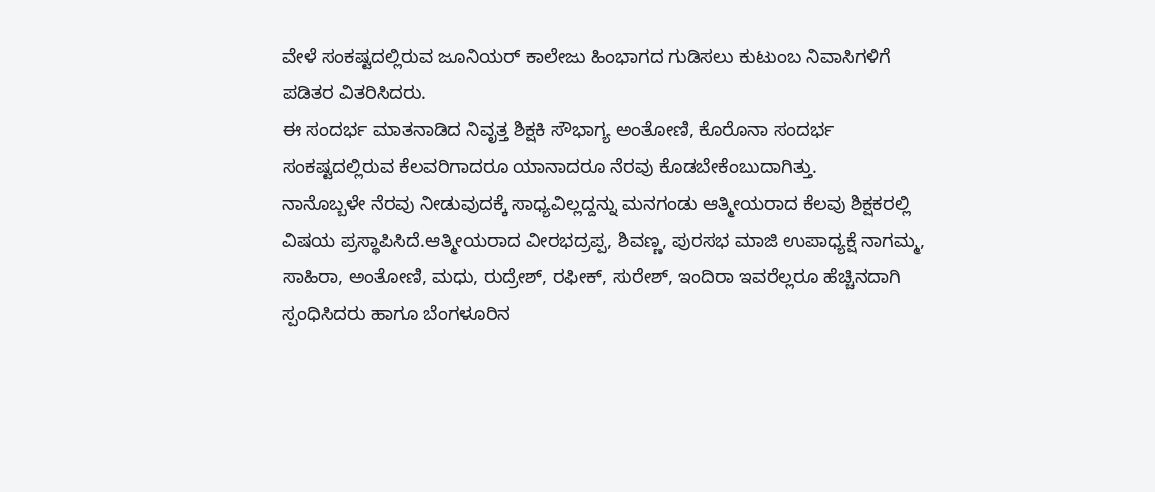ವೇಳೆ ಸಂಕಷ್ಟದಲ್ಲಿರುವ ಜೂನಿಯರ್ ಕಾಲೇಜು ಹಿಂಭಾಗದ ಗುಡಿಸಲು ಕುಟುಂಬ ನಿವಾಸಿಗಳಿಗೆ ಪಡಿತರ ವಿತರಿಸಿದರು.
ಈ ಸಂದರ್ಭ ಮಾತನಾಡಿದ ನಿವೃತ್ತ ಶಿಕ್ಷಕಿ ಸೌಭಾಗ್ಯ ಅಂತೋಣಿ, ಕೊರೊನಾ ಸಂದರ್ಭ ಸಂಕಷ್ಟದಲ್ಲಿರುವ ಕೆಲವರಿಗಾದರೂ ಯಾನಾದರೂ ನೆರವು ಕೊಡಬೇಕೆಂಬುದಾಗಿತ್ತು.
ನಾನೊಬ್ಬಳೇ ನೆರವು ನೀಡುವುದಕ್ಕೆ ಸಾಧ್ಯವಿಲ್ಲದ್ದನ್ನು ಮನಗಂಡು ಆತ್ಮೀಯರಾದ ಕೆಲವು ಶಿಕ್ಷಕರಲ್ಲಿ ವಿಷಯ ಪ್ರಸ್ಥಾಪಿಸಿದೆ.ಆತ್ಮೀಯರಾದ ವೀರಭದ್ರಪ್ಪ, ಶಿವಣ್ಣ, ಪುರಸಭ ಮಾಜಿ ಉಪಾಧ್ಯಕ್ಷೆ ನಾಗಮ್ಮ, ಸಾಹಿರಾ, ಅಂತೋಣಿ, ಮಧು, ರುದ್ರೇಶ್, ರಫೀಕ್, ಸುರೇಶ್, ಇಂದಿರಾ ಇವರೆಲ್ಲರೂ ಹೆಚ್ಚಿನದಾಗಿ ಸ್ಪಂಧಿಸಿದರು ಹಾಗೂ ಬೆಂಗಳೂರಿನ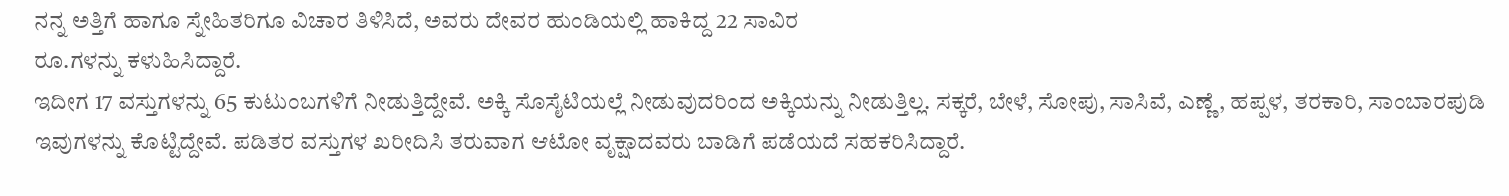ನನ್ನ ಅತ್ತಿಗೆ ಹಾಗೂ ಸ್ನೇಹಿತರಿಗೂ ವಿಚಾರ ತಿಳಿಸಿದೆ, ಅವರು ದೇವರ ಹುಂಡಿಯಲ್ಲಿ ಹಾಕಿದ್ದ 22 ಸಾವಿರ
ರೂ.ಗಳನ್ನು ಕಳುಹಿಸಿದ್ದಾರೆ.
ಇದೀಗ 17 ವಸ್ತುಗಳನ್ನು 65 ಕುಟುಂಬಗಳಿಗೆ ನೀಡುತ್ತಿದ್ದೇವೆ. ಅಕ್ಕಿ ಸೊಸೈಟಿಯಲ್ಲೆ ನೀಡುವುದರಿಂದ ಅಕ್ಕಿಯನ್ನು ನೀಡುತ್ತಿಲ್ಲ. ಸಕ್ಕರೆ, ಬೇಳೆ, ಸೋಪು, ಸಾಸಿವೆ, ಎಣ್ಣೆ, ಹಪ್ಪಳ, ತರಕಾರಿ, ಸಾಂಬಾರಪುಡಿ ಇವುಗಳನ್ನು ಕೊಟ್ಟಿದ್ದೇವೆ. ಪಡಿತರ ವಸ್ತುಗಳ ಖರೀದಿಸಿ ತರುವಾಗ ಆಟೋ ವೃಕ್ಷಾದವರು ಬಾಡಿಗೆ ಪಡೆಯದೆ ಸಹಕರಿಸಿದ್ದಾರೆ.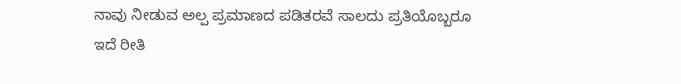ನಾವು ನೀಡುವ ಅಲ್ಪ ಪ್ರಮಾಣದ ಪಡಿತರವೆ ಸಾಲದು ಪ್ರತಿಯೊಬ್ಬರೂ
ಇದೆ ರೀತಿ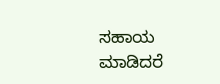ಸಹಾಯ ಮಾಡಿದರೆ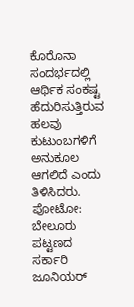ಕೊರೊನಾ ಸಂದರ್ಭದಲ್ಲಿ ಆರ್ಥಿಕ ಸಂಕಷ್ಟ ಹೆದುರಿಸುತ್ತಿರುವ ಹಲವು ಕುಟುಂಬಗಳಿಗೆ ಅನುಕೂಲ ಆಗಲಿದೆ ಎಂದು ತಿಳಿಸಿದರು.
ಪೋಟೋ:
ಬೇಲೂರು ಪಟ್ಟಣದ ಸರ್ಕಾರಿ ಜೂನಿಯರ್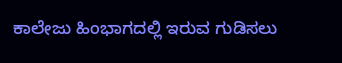ಕಾಲೇಜು ಹಿಂಭಾಗದಲ್ಲಿ ಇರುವ ಗುಡಿಸಲು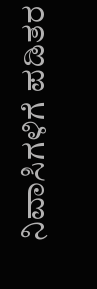ನಿವಾಸಿಗಳಿಗೆ ಪಡಿತರ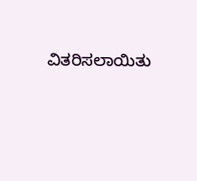ವಿತರಿಸಲಾಯಿತು